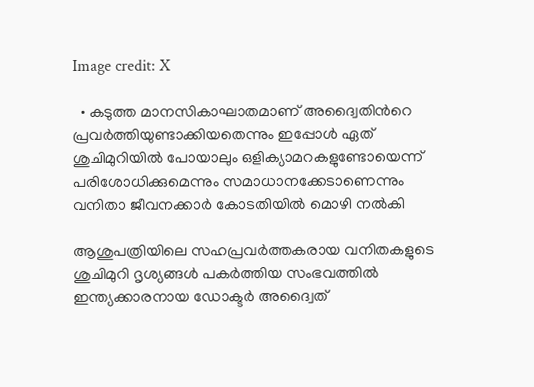Image credit: X

  • കടുത്ത മാനസികാഘാതമാണ് അദ്വൈതിന്‍റെ പ്രവര്‍ത്തിയുണ്ടാക്കിയതെന്നും ഇപ്പോള്‍ ഏത് ശുചിമുറിയില്‍ പോയാലും ഒളിക്യാമറകളുണ്ടോയെന്ന് പരിശോധിക്കുമെന്നും സമാധാനക്കേടാണെന്നും വനിതാ ജീവനക്കാര്‍ കോടതിയില്‍ മൊഴി നല്‍കി

ആശുപത്രിയിലെ സഹപ്രവര്‍ത്തകരായ വനിതകളുടെ ശുചിമുറി ദൃശ്യങ്ങള്‍ പകര്‍ത്തിയ സംഭവത്തില്‍ ഇന്ത്യക്കാരനായ ഡോക്ടര്‍ അദ്വൈത്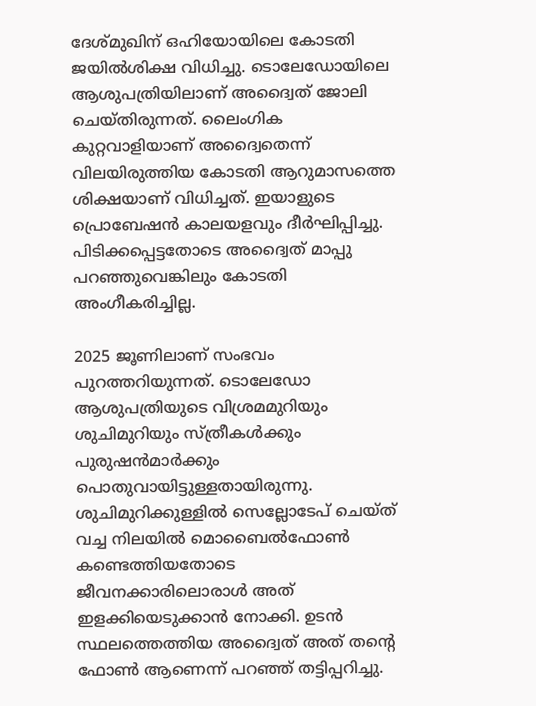ദേശ്മുഖിന് ഒഹിയോയിലെ കോടതി ജയില്‍ശിക്ഷ വിധിച്ചു. ടൊലേഡോയിലെ ആശുപത്രിയിലാണ് അദ്വൈത് ജോലി ചെയ്തിരുന്നത്. ലൈംഗിക കുറ്റവാളിയാണ് അദ്വൈതെന്ന് വിലയിരുത്തിയ കോടതി ആറുമാസത്തെ ശിക്ഷയാണ് വിധിച്ചത്. ഇയാളുടെ പ്രൊബേഷന്‍ കാലയളവും ദീര്‍ഘിപ്പിച്ചു. പിടിക്കപ്പെട്ടതോടെ അദ്വൈത് മാപ്പു പറഞ്ഞുവെങ്കിലും കോടതി അംഗീകരിച്ചില്ല.

2025 ജൂണിലാണ് സംഭവം പുറത്തറിയുന്നത്. ടൊലേഡോ ആശുപത്രിയുടെ വിശ്രമമുറിയും ശുചിമുറിയും സ്ത്രീകള്‍ക്കും പുരുഷന്‍മാര്‍ക്കും പൊതുവായിട്ടുള്ളതായിരുന്നു. ശുചിമുറിക്കുള്ളില്‍ സെല്ലോടേപ് ചെയ്ത് വച്ച നിലയില്‍ മൊബൈല്‍ഫോണ്‍ കണ്ടെത്തിയതോടെ ജീവനക്കാരിലൊരാള്‍ അത് ഇളക്കിയെടുക്കാന്‍ നോക്കി. ഉടന്‍ സ്ഥലത്തെത്തിയ അദ്വൈത് അത് തന്‍റെ ഫോണ്‍ ആണെന്ന് പറഞ്ഞ് തട്ടിപ്പറിച്ചു.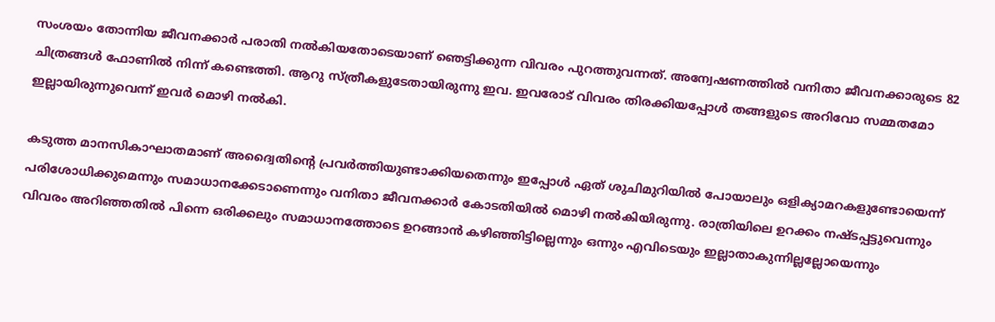സംശയം തോന്നിയ ജീവനക്കാര്‍ പരാതി നല്‍കിയതോടെയാണ് ഞെട്ടിക്കുന്ന വിവരം പുറത്തുവന്നത്. അന്വേഷണത്തില്‍ വനിതാ ജീവനക്കാരുടെ 82 ചിത്രങ്ങള്‍ ഫോണില്‍ നിന്ന് കണ്ടെത്തി. ആറു സ്ത്രീകളുടേതായിരുന്നു ഇവ. ഇവരോട് വിവരം തിരക്കിയപ്പോള്‍ തങ്ങളുടെ അറിവോ സമ്മതമോ ഇല്ലായിരുന്നുവെന്ന് ഇവര്‍ മൊഴി നല്‍കി.

കടുത്ത മാനസികാഘാതമാണ് അദ്വൈതിന്‍റെ പ്രവര്‍ത്തിയുണ്ടാക്കിയതെന്നും ഇപ്പോള്‍ ഏത് ശുചിമുറിയില്‍ പോയാലും ഒളിക്യാമറകളുണ്ടോയെന്ന് പരിശോധിക്കുമെന്നും സമാധാനക്കേടാണെന്നും വനിതാ ജീവനക്കാര്‍ കോടതിയില്‍ മൊഴി നല്‍കിയിരുന്നു. രാത്രിയിലെ ഉറക്കം നഷ്ടപ്പട്ടുവെന്നും വിവരം അറിഞ്ഞതില്‍ പിന്നെ ഒരിക്കലും സമാധാനത്തോടെ ഉറങ്ങാന്‍ കഴിഞ്ഞിട്ടില്ലെന്നും ഒന്നും എവിടെയും ഇല്ലാതാകുന്നില്ലല്ലോയെന്നും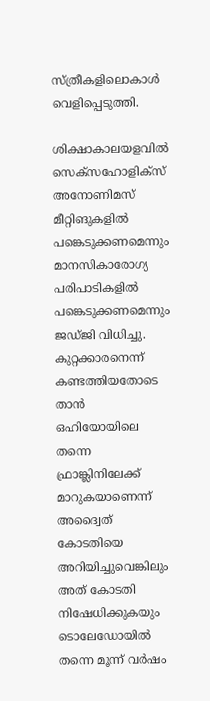സ്ത്രീകളിലൊകാള്‍ വെളിപ്പെടുത്തി.

ശിക്ഷാകാലയളവില്‍ സെക്സഹോളിക്സ് അനോണിമസ് മീറ്റിങുകളില്‍ പങ്കെടുക്കണമെന്നും മാനസികാരോഗ്യ പരിപാടികളില്‍ പങ്കെടുക്കണമെന്നും ജഡ്ജി വിധിച്ചു. കുറ്റക്കാരനെന്ന് കണ്ടത്തിയതോടെ താന്‍ ഒഹിയോയിലെ തന്നെ ഫ്രാങ്ക്ലിനിലേക്ക് മാറുകയാണെന്ന് അദ്വൈത് കോടതിയെ അറിയിച്ചുവെങ്കിലും അത് കോടതി നിഷേധിക്കുകയും ടൊലേഡോയില്‍ തന്നെ മൂന്ന് വര്‍ഷം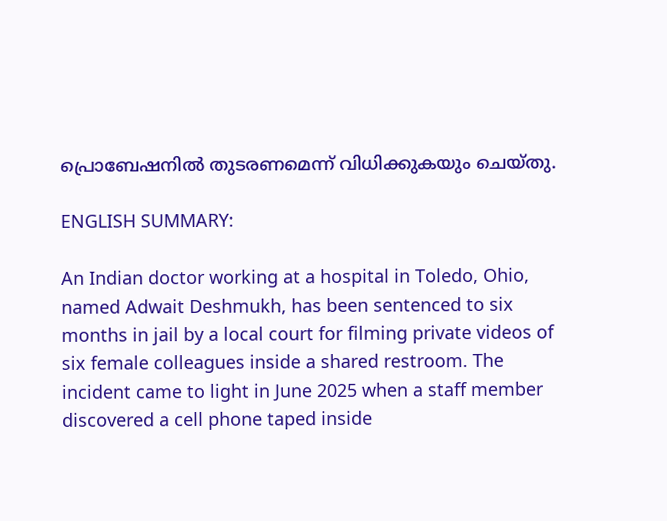പ്രൊബേഷനില്‍ തുടരണമെന്ന് വിധിക്കുകയും ചെയ്തു.

ENGLISH SUMMARY:

An Indian doctor working at a hospital in Toledo, Ohio, named Adwait Deshmukh, has been sentenced to six months in jail by a local court for filming private videos of six female colleagues inside a shared restroom. The incident came to light in June 2025 when a staff member discovered a cell phone taped inside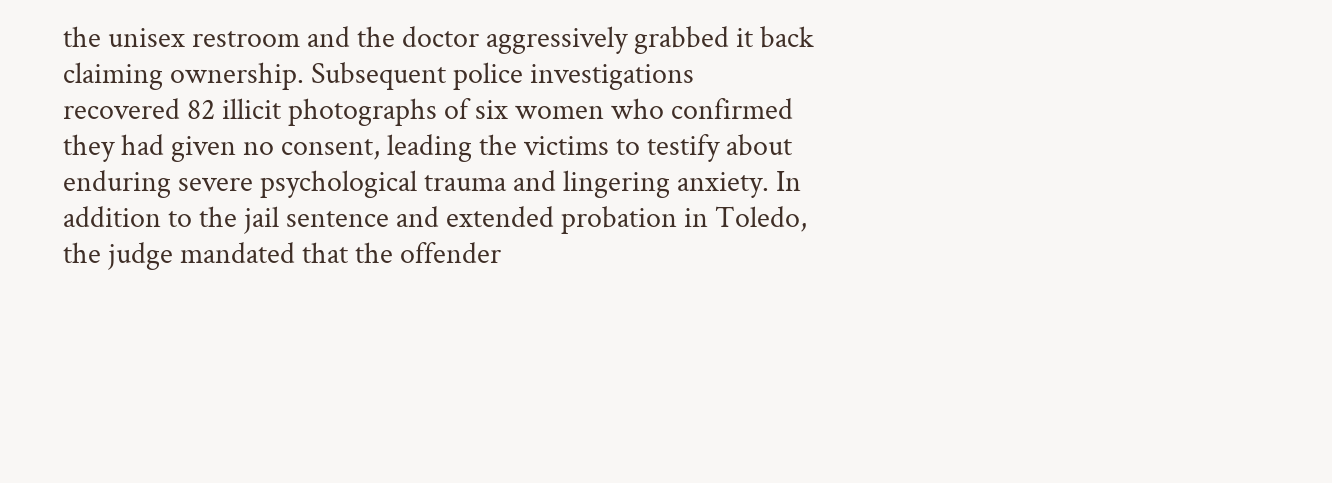the unisex restroom and the doctor aggressively grabbed it back claiming ownership. Subsequent police investigations recovered 82 illicit photographs of six women who confirmed they had given no consent, leading the victims to testify about enduring severe psychological trauma and lingering anxiety. In addition to the jail sentence and extended probation in Toledo, the judge mandated that the offender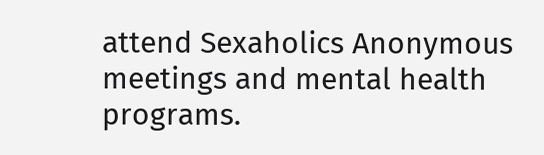attend Sexaholics Anonymous meetings and mental health programs.